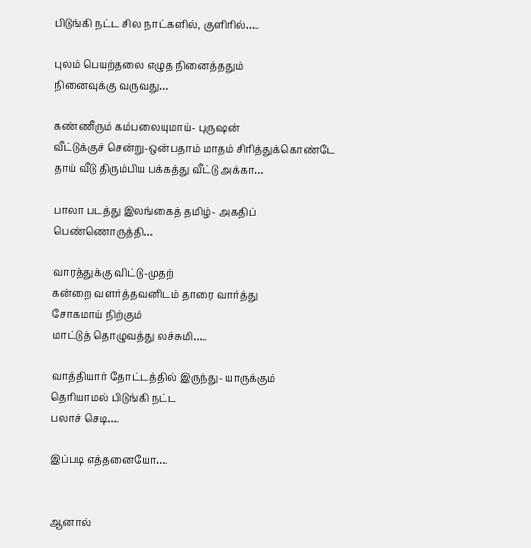பிடுங்கி நட்ட சில நாட்களில், குளிரில்…..

புலம் பெயற்தலை எழுத நினைத்ததும்
நினைவுக்கு வருவது…

கண்ணீரும் கம்பலையுமாய்- புருஷன்
வீட்டுக்குச் சென்று-ஒன்பதாம் மாதம் சிரித்துக்கொண்டே
தாய் வீடு திரும்பிய பக்கத்து வீட்டு அக்கா…

பாலா படத்து இலங்கைத் தமிழ்- அகதிப்
பெண்ணொருத்தி…

வாரத்துக்கு விட்டு-முதற்
கன்றை வளர்த்தவனிடம் தாரை வார்த்து
சோகமாய் நிற்கும்
மாட்டுத் தொழுவத்து லச்சுமி…..

வாத்தியார் தோட்டத்தில் இருந்து- யாருக்கும்
தெரியாமல் பிடுங்கி நட்ட
பலாச் செடி….

இப்படி எத்தனையோ….


ஆனால்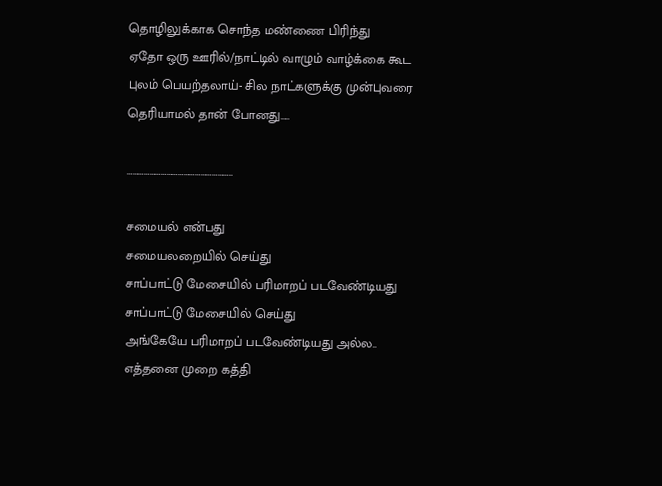தொழிலுக்காக சொந்த மண்ணை பிரிந்து
ஏதோ ஒரு ஊரில்/நாட்டில் வாழும் வாழ்க்கை கூட
புலம் பெயற்தலாய்- சில நாட்களுக்கு முன்புவரை
தெரியாமல் தான் போனது…..

………………………………………………..

சமையல் என்பது
சமையலறையில் செய்து
சாப்பாட்டு மேசையில் பரிமாறப் படவேண்டியது
சாப்பாட்டு மேசையில் செய்து
அங்கேயே பரிமாறப் படவேண்டியது அல்ல..
எத்தனை முறை கத்தி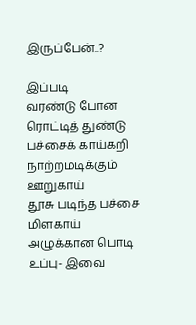இருப்பேன்..?

இப்படி
வரண்டு போன ரொட்டித் துண்டு
பச்சைக் காய்கறி
நாற்றமடிக்கும் ஊறுகாய்
தூசு படிந்த பச்சை மிளகாய்
அழுக்கான பொடி உப்பு- இவை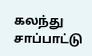கலந்து
சாப்பாட்டு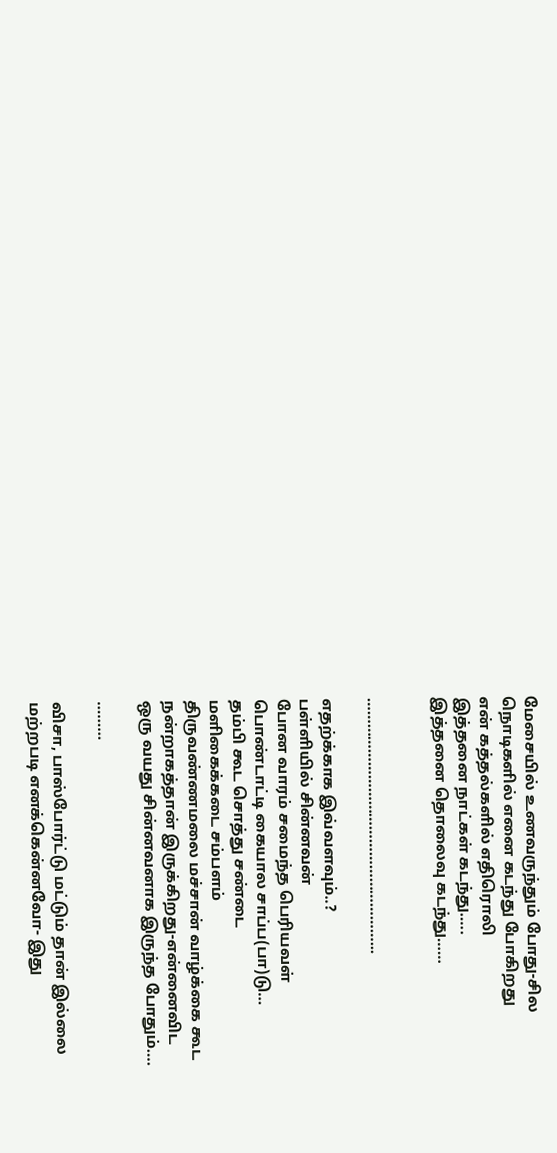மேசையில் உணவருந்தும் போது-சில
நொடிகளில் எனை கடந்து போகிறது
என் கத்தல்களில் எதிரொலி
இத்தனை நாட்கள் கடந்து…..
இத்தனை தொலைவு கடந்து……


…………………………………………………...

எதற்க்காக இவ்வளவும்..?
பள்ளியில் சின்னவன்
போன வாரம் சமைந்த பெரியவள்
பொண்டாட்டி கையால சாப்ப(பா)டு…
தம்பி கூட சொத்து சண்டை
மளிகைக்கடை சம்பளம்
திருவண்ணமலை மச்சான் வாழ்க்கை கூட
நன்றாகத்தான் இருக்கிறது-என்னைவிட
ஒரு வயது சின்னவனாக இருந்த போதும்….

………

விசா, பாஸ்போர்ட்டு மட்டும் தான் இல்லை
மற்றபடி எனக்கென்னவோ- இது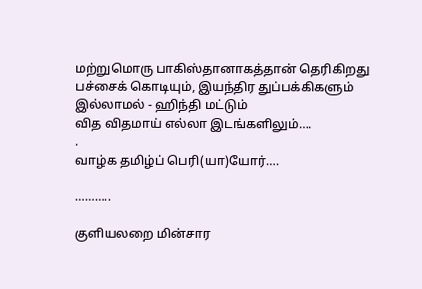மற்றுமொரு பாகிஸ்தானாகத்தான் தெரிகிறது
பச்சைக் கொடியும், இயந்திர துப்பக்கிகளும் இல்லாமல் - ஹிந்தி மட்டும்
வித விதமாய் எல்லா இடங்களிலும்….
.
வாழ்க தமிழ்ப் பெரி(யா)யோர்….

………..

குளியலறை மின்சார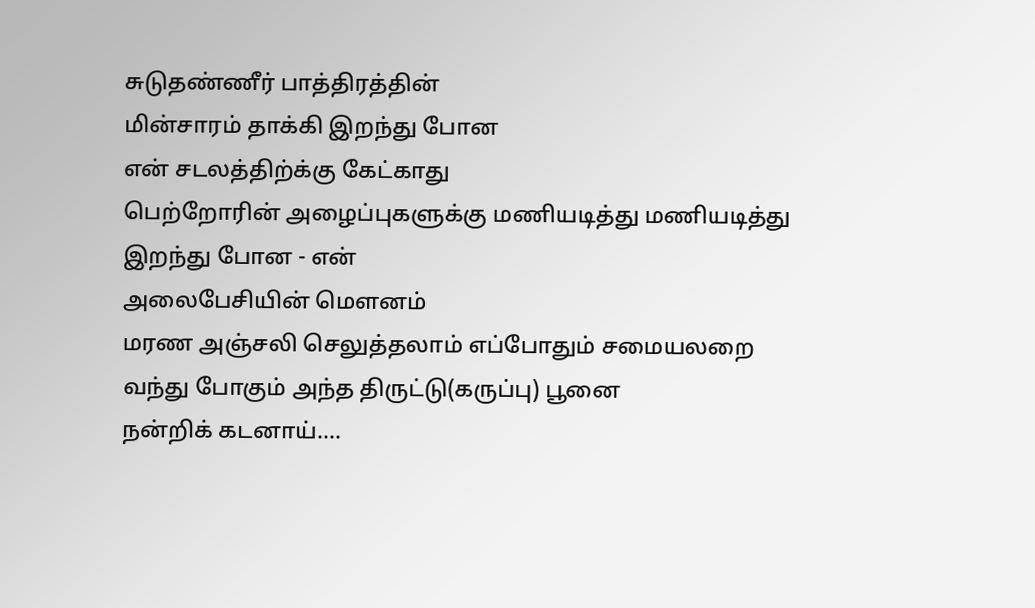சுடுதண்ணீர் பாத்திரத்தின்
மின்சாரம் தாக்கி இறந்து போன
என் சடலத்திற்க்கு கேட்காது
பெற்றோரின் அழைப்புகளுக்கு மணியடித்து மணியடித்து
இறந்து போன - என்
அலைபேசியின் மௌனம்
மரண அஞ்சலி செலுத்தலாம் எப்போதும் சமையலறை
வந்து போகும் அந்த திருட்டு(கருப்பு) பூனை
நன்றிக் கடனாய்….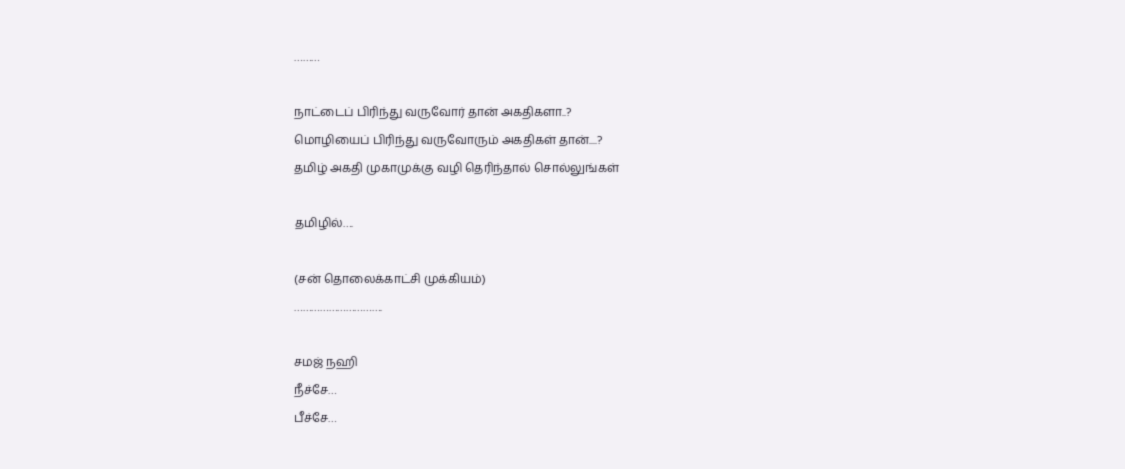………

நாட்டைப் பிரிந்து வருவோர் தான் அகதிகளா..?
மொழியைப் பிரிந்து வருவோரும் அகதிகள் தான்....?
தமிழ் அகதி முகாமுக்கு வழி தெரிந்தால் சொல்லுங்கள்

தமிழில்….

(சன் தொலைக்காட்சி முக்கியம்)
………………………….

சமஜ் நஹி
நீச்சே…
பீச்சே…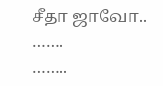சீதா ஜாவோ..
…….
……..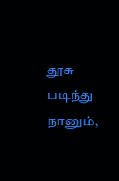தூசு படிந்து நானும்,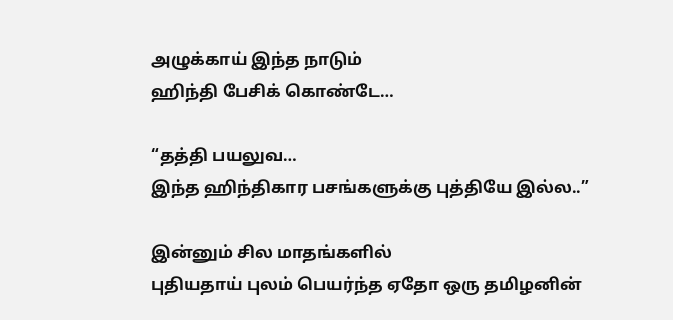அழுக்காய் இந்த நாடும்
ஹிந்தி பேசிக் கொண்டே…

“தத்தி பயலுவ…
இந்த ஹிந்திகார பசங்களுக்கு புத்தியே இல்ல..”

இன்னும் சில மாதங்களில்
புதியதாய் புலம் பெயர்ந்த ஏதோ ஒரு தமிழனின்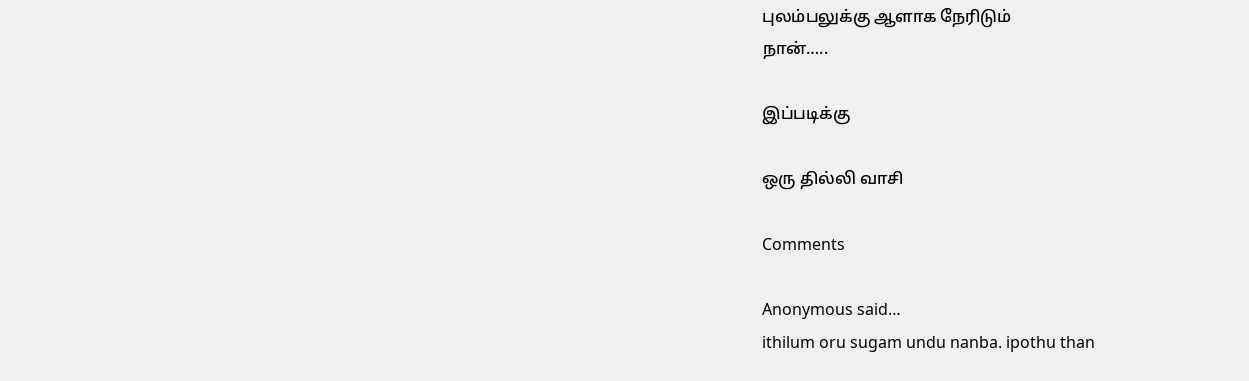புலம்பலுக்கு ஆளாக நேரிடும்
நான்…..

இப்படிக்கு

ஒரு தில்லி வாசி

Comments

Anonymous said…
ithilum oru sugam undu nanba. ipothu than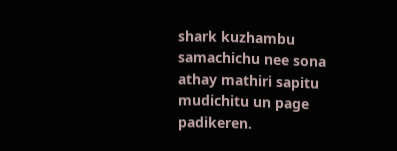shark kuzhambu samachichu nee sona athay mathiri sapitu mudichitu un page padikeren.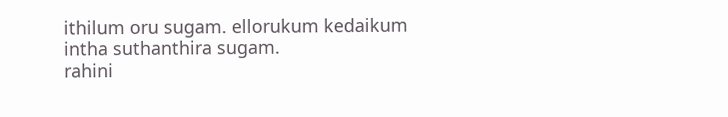ithilum oru sugam. ellorukum kedaikum intha suthanthira sugam.
rahini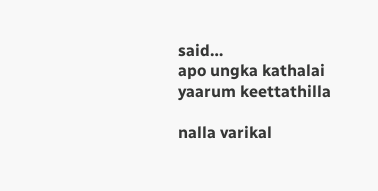said…
apo ungka kathalai yaarum keettathilla

nalla varikal